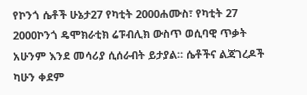የኮንጎ ሴቶች ሁኔታ27 የካቲት 2000ሐሙስ፣ የካቲት 27 2000ኮንጎ ዴሞክራቲክ ሬፑብሊክ ውስጥ ወሲባዊ ጥቃት አሁንም እንደ መሳሪያ ሲሰራብት ይታያል። ሴቶችና ልጃገረዶች ካሁን ቀደም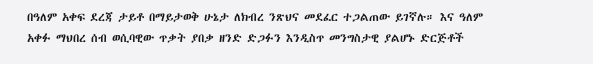በዓለም አቀፍ ደረጃ ታይቶ በማይታወቅ ሁኔታ ለክብረ ንጽህና መደፈር ተጋልጠው ይገኛሉ። እና ዓለም አቀፉ ማህበረ ሰብ ወሲባዊው ጥቃት ያበቃ ዘንድ ድጋፉን እንዲስጥ መንግስታዊ ያልሆኑ ድርጅቶች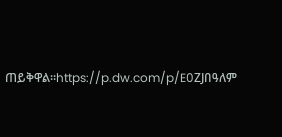ጠይቅዋል።https://p.dw.com/p/E0ZJበዓለም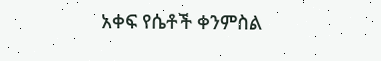አቀፍ የሴቶች ቀንምስል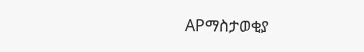APማስታወቂያ